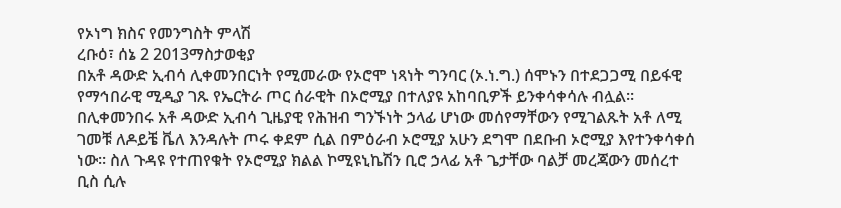የኦነግ ክስና የመንግስት ምላሽ
ረቡዕ፣ ሰኔ 2 2013ማስታወቂያ
በአቶ ዳውድ ኢብሳ ሊቀመንበርነት የሚመራው የኦሮሞ ነጻነት ግንባር (ኦ.ነ.ግ.) ሰሞኑን በተደጋጋሚ በይፋዊ የማኅበራዊ ሚዲያ ገጹ የኤርትራ ጦር ሰራዊት በኦሮሚያ በተለያዩ አከባቢዎች ይንቀሳቀሳሉ ብሏል። በሊቀመንበሩ አቶ ዳውድ ኢብሳ ጊዜያዊ የሕዝብ ግንኙነት ኃላፊ ሆነው መሰየማቸውን የሚገልጹት አቶ ለሚ ገመቹ ለዶይቼ ቬለ እንዳሉት ጦሩ ቀደም ሲል በምዕራብ ኦሮሚያ አሁን ደግሞ በደቡብ ኦሮሚያ እየተንቀሳቀሰ ነው። ስለ ጉዳዩ የተጠየቁት የኦሮሚያ ክልል ኮሚዩኒኬሽን ቢሮ ኃላፊ አቶ ጌታቸው ባልቻ መረጃውን መሰረተ ቢስ ሲሉ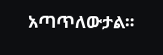አጣጥለውታል።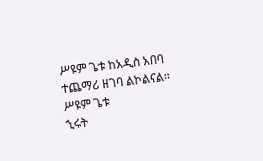ሥዩም ጌቱ ከአዲስ አበባ ተጨማሪ ዘገባ ልኮልናል፡፡
ሥዩም ጌቱ
ኂሩት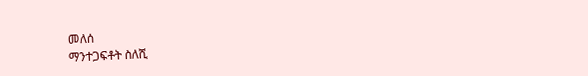መለሰ
ማንተጋፍቶት ስለሺ